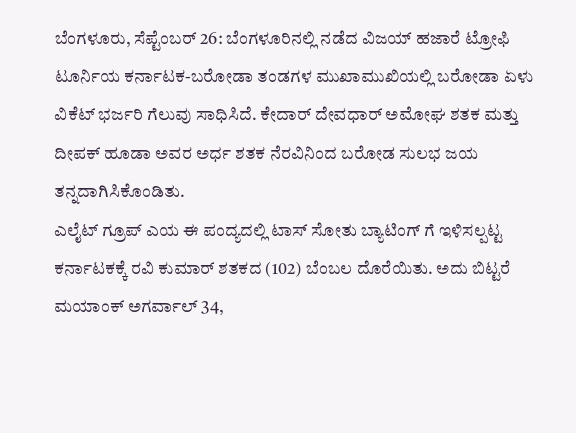ಬೆಂಗಳೂರು, ಸೆಪ್ಟೆಂಬರ್ 26: ಬೆಂಗಳೂರಿನಲ್ಲಿ ನಡೆದ ವಿಜಯ್ ಹಜಾರೆ ಟ್ರೋಫಿ ಟೂರ್ನಿಯ ಕರ್ನಾಟಕ-ಬರೋಡಾ ತಂಡಗಳ ಮುಖಾಮುಖಿಯಲ್ಲಿ ಬರೋಡಾ ಏಳು ವಿಕೆಟ್ ಭರ್ಜರಿ ಗೆಲುವು ಸಾಧಿಸಿದೆ. ಕೇದಾರ್ ದೇವಧಾರ್ ಅಮೋಘ ಶತಕ ಮತ್ತು ದೀಪಕ್ ಹೂಡಾ ಅವರ ಅರ್ಧ ಶತಕ ನೆರವಿನಿಂದ ಬರೋಡ ಸುಲಭ ಜಯ ತನ್ನದಾಗಿಸಿಕೊಂಡಿತು.
ಎಲೈಟ್ ಗ್ರೂಪ್ ಎಯ ಈ ಪಂದ್ಯದಲ್ಲಿ ಟಾಸ್ ಸೋತು ಬ್ಯಾಟಿಂಗ್ ಗೆ ಇಳಿಸಲ್ಪಟ್ಟ ಕರ್ನಾಟಕಕ್ಕೆ ರವಿ ಕುಮಾರ್ ಶತಕದ (102) ಬೆಂಬಲ ದೊರೆಯಿತು. ಅದು ಬಿಟ್ಟರೆ ಮಯಾಂಕ್ ಅಗರ್ವಾಲ್ 34,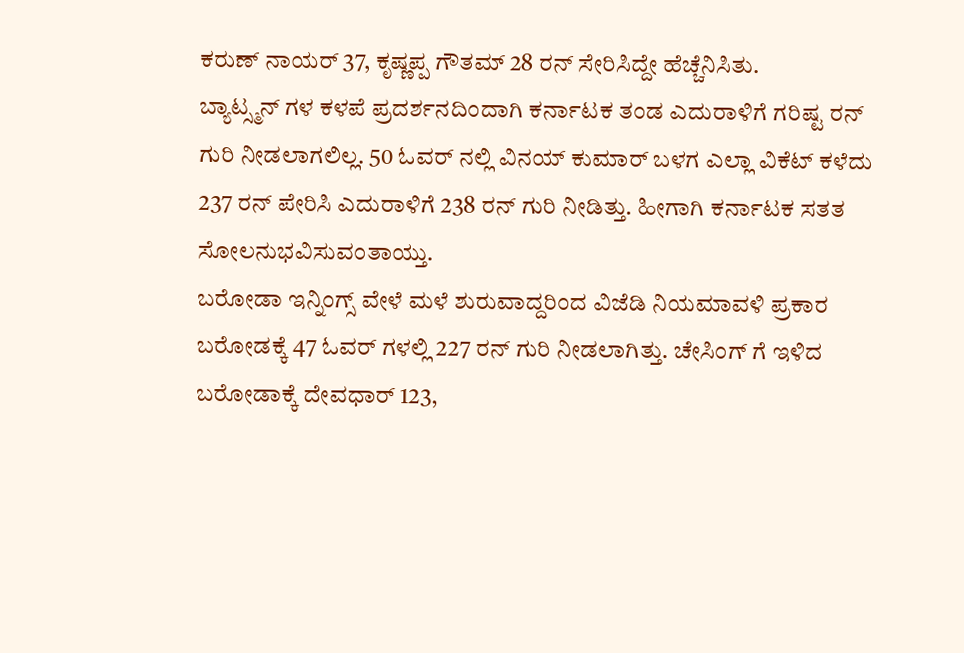ಕರುಣ್ ನಾಯರ್ 37, ಕೃಷ್ಣಪ್ಪ ಗೌತಮ್ 28 ರನ್ ಸೇರಿಸಿದ್ದೇ ಹೆಚ್ಚೆನಿಸಿತು.
ಬ್ಯಾಟ್ಸ್ಮನ್ ಗಳ ಕಳಪೆ ಪ್ರದರ್ಶನದಿಂದಾಗಿ ಕರ್ನಾಟಕ ತಂಡ ಎದುರಾಳಿಗೆ ಗರಿಷ್ಟ ರನ್ ಗುರಿ ನೀಡಲಾಗಲಿಲ್ಲ. 50 ಓವರ್ ನಲ್ಲಿ ವಿನಯ್ ಕುಮಾರ್ ಬಳಗ ಎಲ್ಲಾ ವಿಕೆಟ್ ಕಳೆದು 237 ರನ್ ಪೇರಿಸಿ ಎದುರಾಳಿಗೆ 238 ರನ್ ಗುರಿ ನೀಡಿತ್ತು. ಹೀಗಾಗಿ ಕರ್ನಾಟಕ ಸತತ ಸೋಲನುಭವಿಸುವಂತಾಯ್ತು.
ಬರೋಡಾ ಇನ್ನಿಂಗ್ಸ್ ವೇಳೆ ಮಳೆ ಶುರುವಾದ್ದರಿಂದ ವಿಜೆಡಿ ನಿಯಮಾವಳಿ ಪ್ರಕಾರ ಬರೋಡಕ್ಕೆ 47 ಓವರ್ ಗಳಲ್ಲಿ 227 ರನ್ ಗುರಿ ನೀಡಲಾಗಿತ್ತು. ಚೇಸಿಂಗ್ ಗೆ ಇಳಿದ ಬರೋಡಾಕ್ಕೆ ದೇವಧಾರ್ 123,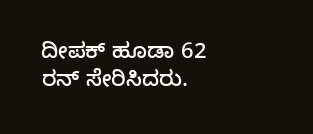ದೀಪಕ್ ಹೂಡಾ 62 ರನ್ ಸೇರಿಸಿದರು.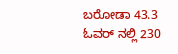ಬರೋಡಾ 43.3 ಓವರ್ ನಲ್ಲಿ 230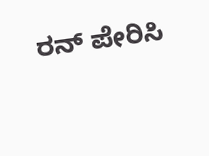ರನ್ ಪೇರಿಸಿ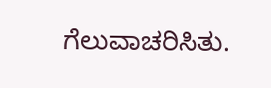ಗೆಲುವಾಚರಿಸಿತು.